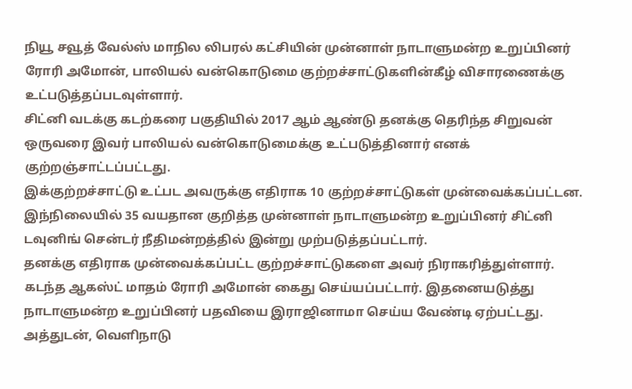நியூ சவூத் வேல்ஸ் மாநில லிபரல் கட்சியின் முன்னாள் நாடாளுமன்ற உறுப்பினர் ரோரி அமோன், பாலியல் வன்கொடுமை குற்றச்சாட்டுகளின்கீழ் விசாரணைக்கு உட்படுத்தப்படவுள்ளார்.
சிட்னி வடக்கு கடற்கரை பகுதியில் 2017 ஆம் ஆண்டு தனக்கு தெரிந்த சிறுவன் ஒருவரை இவர் பாலியல் வன்கொடுமைக்கு உட்படுத்தினார் எனக் குற்றஞ்சாட்டப்பட்டது.
இக்குற்றச்சாட்டு உட்பட அவருக்கு எதிராக 10 குற்றச்சாட்டுகள் முன்வைக்கப்பட்டன.
இந்நிலையில் 35 வயதான குறித்த முன்னாள் நாடாளுமன்ற உறுப்பினர் சிட்னி டவுனிங் சென்டர் நீதிமன்றத்தில் இன்று முற்படுத்தப்பட்டார்.
தனக்கு எதிராக முன்வைக்கப்பட்ட குற்றச்சாட்டுகளை அவர் நிராகரித்துள்ளார்.
கடந்த ஆகஸ்ட் மாதம் ரோரி அமோன் கைது செய்யப்பட்டார். இதனையடுத்து நாடாளுமன்ற உறுப்பினர் பதவியை இராஜினாமா செய்ய வேண்டி ஏற்பட்டது.
அத்துடன், வெளிநாடு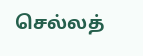செல்லத்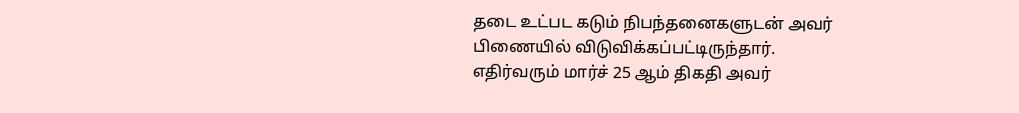தடை உட்பட கடும் நிபந்தனைகளுடன் அவர் பிணையில் விடுவிக்கப்பட்டிருந்தார்.
எதிர்வரும் மார்ச் 25 ஆம் திகதி அவர்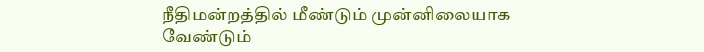நீதிமன்றத்தில் மீண்டும் முன்னிலையாக வேண்டும்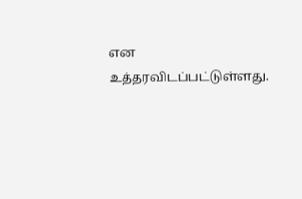என உத்தரவிடப்பட்டுள்ளது.